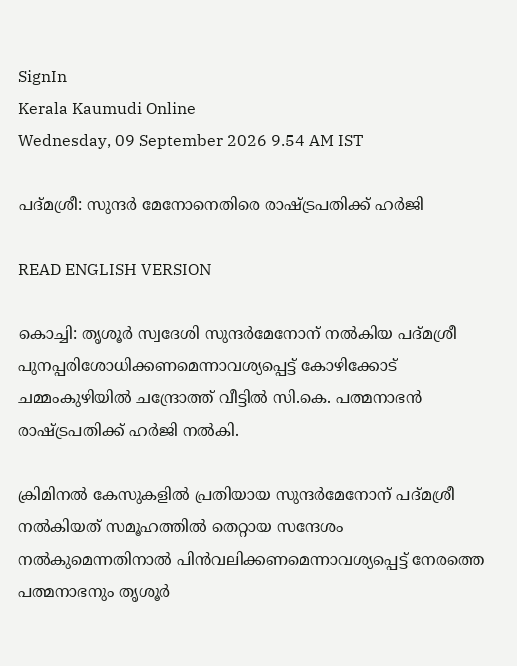SignIn
Kerala Kaumudi Online
Wednesday, 09 September 2026 9.54 AM IST

പദ്മശ്രീ: സുന്ദർ മേനോനെതിരെ രാഷ്ട്രപതിക്ക് ഹർജി

READ ENGLISH VERSION

കൊച്ചി: തൃശൂർ സ്വദേശി സുന്ദർമേനോന് നൽകിയ പദ്മശ്രീ പുനപ്പരിശോധിക്കണമെന്നാവശ്യപ്പെട്ട് കോഴിക്കോട് ചമ്മംകുഴിയിൽ ചന്ദ്രോത്ത് വീട്ടിൽ സി.കെ. പത്മനാഭൻ രാഷ്ട്രപതിക്ക് ഹർജി നൽകി.

ക്രിമിനൽ കേസുകളിൽ പ്രതിയായ സുന്ദർമേനോന് പദ്മശ്രീ നൽകിയത് സമൂഹത്തിൽ തെറ്റായ സന്ദേശം നൽകുമെന്നതിനാൽ പിൻവലിക്കണമെന്നാവശ്യപ്പെട്ട് നേരത്തെ പത്മനാഭനും തൃശൂർ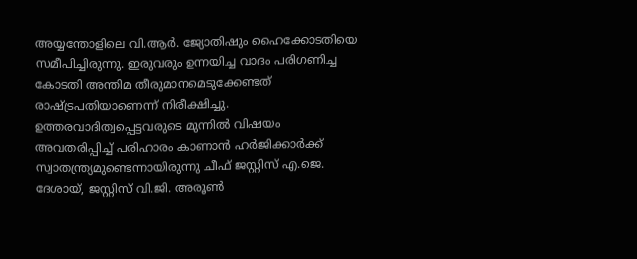അയ്യന്തോളിലെ വി.ആർ. ജ്യോതിഷും ഹൈക്കോടതിയെ സമീപിച്ചിരുന്നു. ഇരുവരും ഉന്നയിച്ച വാദം പരിഗണിച്ച കോടതി അന്തിമ തീരുമാനമെടുക്കേണ്ടത് രാഷ്ട്രപതിയാണെന്ന് നിരീക്ഷിച്ചു. ഉത്തരവാദിത്വപ്പെട്ടവരുടെ മുന്നിൽ വിഷയം അവതരിപ്പിച്ച് പരിഹാരം കാണാൻ ഹർജിക്കാർക്ക് സ്വാതന്ത്ര്യമുണ്ടെന്നായിരുന്നു ചീഫ് ജസ്റ്റിസ് എ.ജെ. ദേശായ്, ജസ്റ്റിസ് വി.ജി. അരൂൺ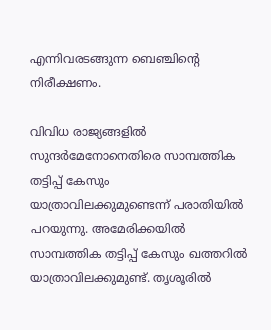എന്നിവരടങ്ങുന്ന ബെഞ്ചിന്റെ നിരീക്ഷണം.

വിവിധ രാജ്യങ്ങളിൽ സുന്ദർമേനോനെതിരെ സാമ്പത്തിക തട്ടിപ്പ് കേസും യാത്രാവിലക്കുമുണ്ടെന്ന് പരാതിയിൽ പറയുന്നു. അമേരിക്കയിൽ സാമ്പത്തിക തട്ടിപ്പ് കേസും ഖത്തറിൽ യാത്രാവിലക്കുമുണ്ട്. തൃശൂരിൽ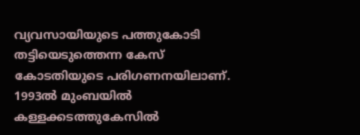വ്യവസായിയുടെ പത്തുകോടി തട്ടിയെടുത്തെന്ന കേസ് കോടതിയുടെ പരിഗണനയിലാണ്. 1993ൽ മുംബയിൽ കള്ളക്കടത്തുകേസിൽ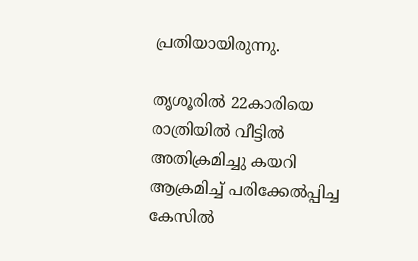പ്രതിയായിരുന്നു.

തൃശൂരിൽ 22കാരിയെ രാത്രിയിൽ വീട്ടിൽ അതിക്രമിച്ചു കയറി ആക്രമിച്ച് പരിക്കേൽപ്പിച്ച കേസിൽ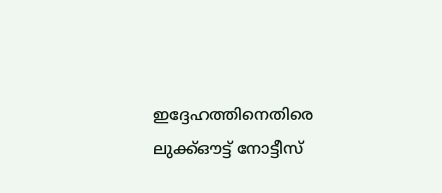ഇദ്ദേഹത്തിനെതിരെ ലുക്ക്ഔട്ട് നോട്ടീസ്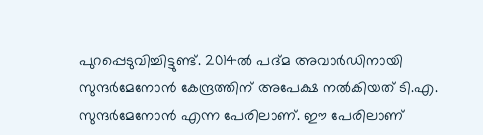പുറപ്പെടുവിച്ചിട്ടുണ്ട്. 2014ൽ പദ്മ അവാർഡിനായി സുന്ദർമേനോൻ കേന്ദ്രത്തിന് അപേക്ഷ നൽകിയത് ടി.എ. സുന്ദർമേനോൻ എന്ന പേരിലാണ്. ഈ പേരിലാണ്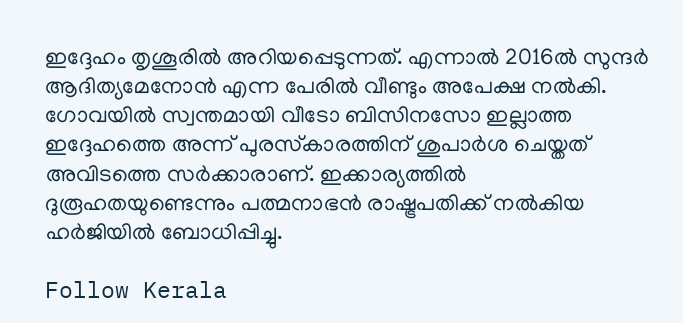ഇദ്ദേഹം തൃശൂരിൽ അറിയപ്പെടുന്നത്. എന്നാൽ 2016ൽ സുന്ദർ ആദിത്യമേനോൻ എന്ന പേരിൽ വീണ്ടും അപേക്ഷ നൽകി. ഗോവയിൽ സ്വന്തമായി വീടോ ബിസിനസോ ഇല്ലാത്ത ഇദ്ദേഹത്തെ അന്ന് പുരസ്‌കാരത്തിന് ശുപാർശ ചെയ്തത് അവിടത്തെ സർക്കാരാണ്. ഇക്കാര്യത്തിൽ ദുരൂഹതയുണ്ടെന്നും പത്മനാഭൻ രാഷ്ട്രപതിക്ക് നൽകിയ ഹർജിയിൽ ബോധിപ്പിച്ചു.

Follow Kerala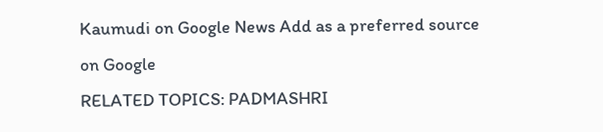Kaumudi on Google News Add as a preferred source on Google
RELATED TOPICS: PADMASHRI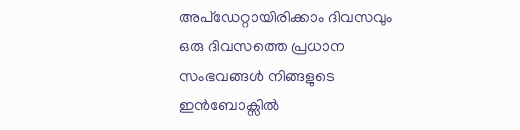അപ്ഡേറ്റായിരിക്കാം ദിവസവും
ഒരു ദിവസത്തെ പ്രധാന സംഭവങ്ങൾ നിങ്ങളുടെ ഇൻബോക്സിൽ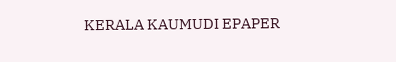KERALA KAUMUDI EPAPER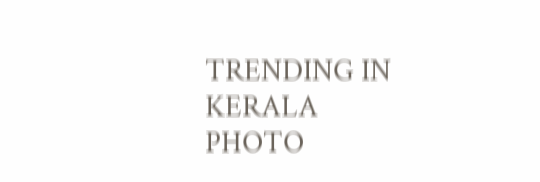TRENDING IN KERALA
PHOTO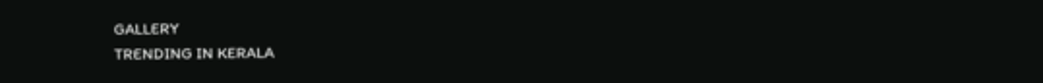GALLERY
TRENDING IN KERALA